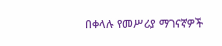በቀላሉ የመሥሪያ ማገናኛዎች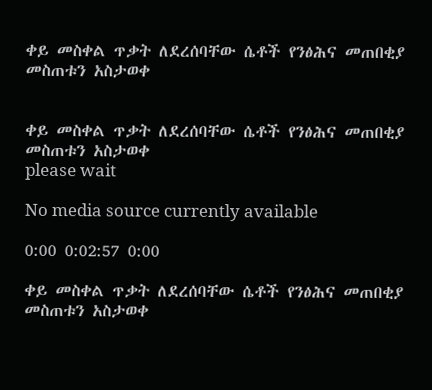ቀይ መስቀል ጥቃት ለደረሰባቸው ሴቶች የንፅሕና መጠበቂያ መስጠቱን አስታወቀ


ቀይ መስቀል ጥቃት ለደረሰባቸው ሴቶች የንፅሕና መጠበቂያ መስጠቱን አስታወቀ
please wait

No media source currently available

0:00 0:02:57 0:00

ቀይ መስቀል ጥቃት ለደረሰባቸው ሴቶች የንፅሕና መጠበቂያ መስጠቱን አስታወቀ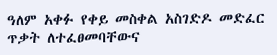ዓለም አቀፉ የቀይ መስቀል አስገድዶ መድፈር ጥቃት ለተፈፀመባቸውና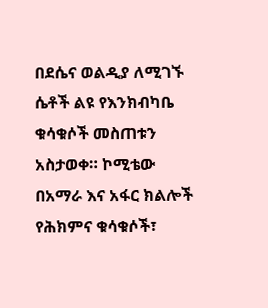በደሴና ወልዲያ ለሚገኙ ሴቶች ልዩ የእንክብካቤ ቁሳቁሶች መስጠቱን አስታወቀ። ኮሚቴው በአማራ እና አፋር ክልሎች የሕክምና ቁሳቁሶች፣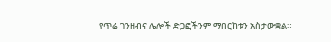የጥሬ ገንዘብና ሌሎች ድጋፎችንም ማበርከቱን አስታውቋል።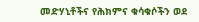መድሃኒቶችና የሕክምና ቁሳቁሶችን ወደ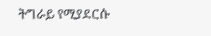ትግራይ የሚያደርሱ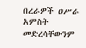በረራዎች ዐሥራ አምስት መድረሳቸውንም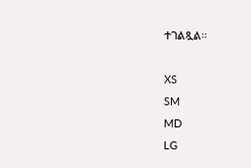ተገልጿል።

XS
SM
MD
LG